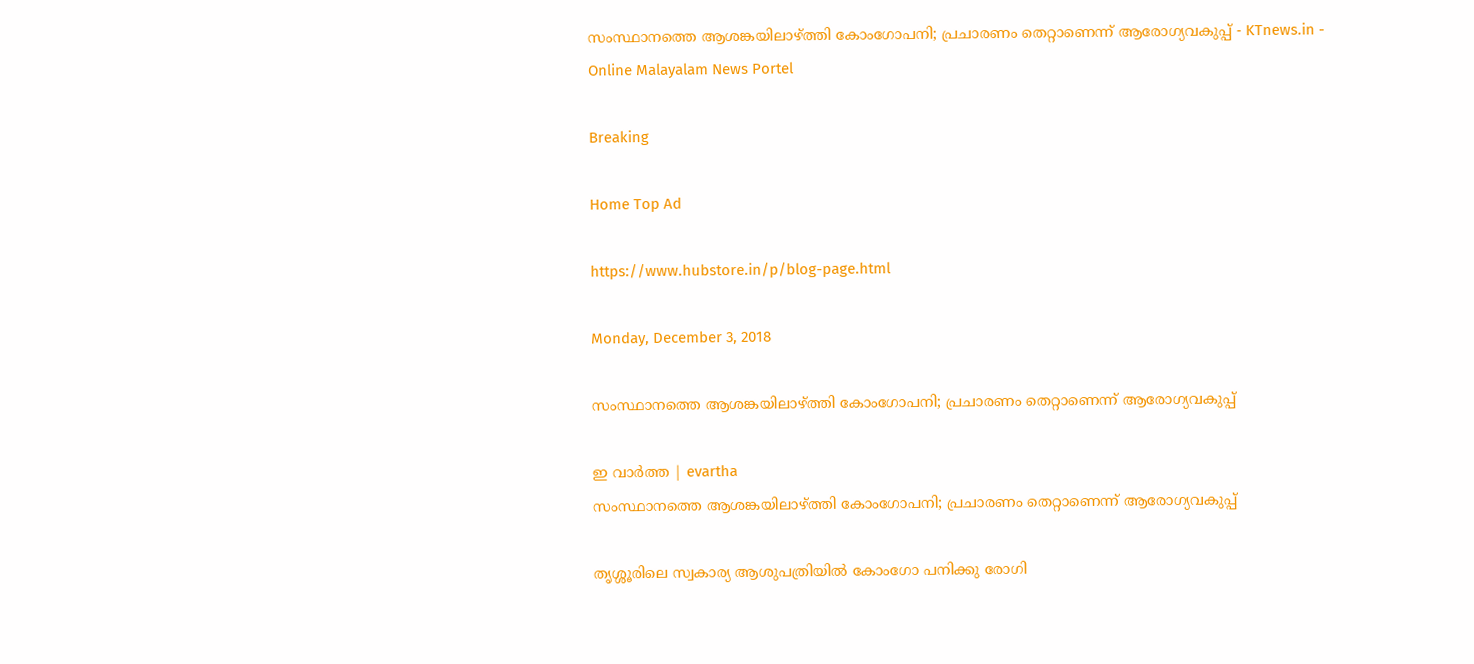സംസ്ഥാനത്തെ ആശങ്കയിലാഴ്ത്തി കോംഗോപനി; പ്രചാരണം തെറ്റാണെന്ന് ആരോഗ്യവകുപ്പ് - KTnews.in - Online Malayalam News Portel

Breaking

Home Top Ad

https://www.hubstore.in/p/blog-page.html

Monday, December 3, 2018

സംസ്ഥാനത്തെ ആശങ്കയിലാഴ്ത്തി കോംഗോപനി; പ്രചാരണം തെറ്റാണെന്ന് ആരോഗ്യവകുപ്പ്

ഇ വാർത്ത | evartha
സംസ്ഥാനത്തെ ആശങ്കയിലാഴ്ത്തി കോംഗോപനി; പ്രചാരണം തെറ്റാണെന്ന് ആരോഗ്യവകുപ്പ്

തൃശ്ശൂരിലെ സ്വകാര്യ ആശുപത്രിയിൽ കോംഗോ പനിക്കു രോഗി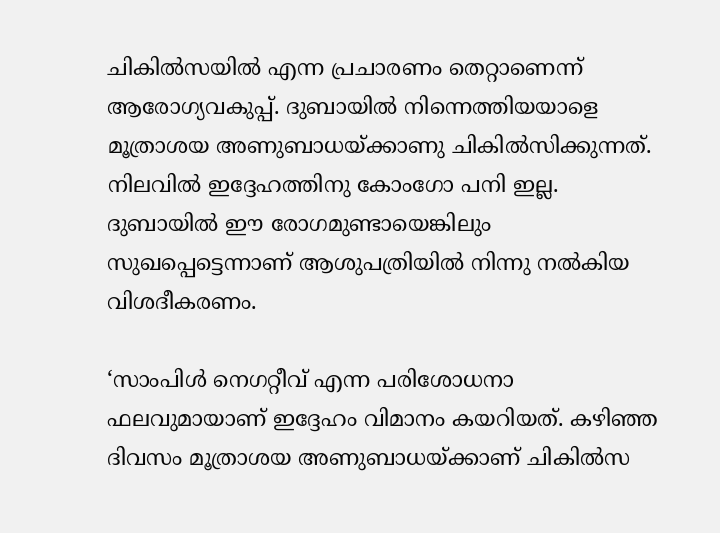ചികിൽസയിൽ എന്ന പ്രചാരണം തെറ്റാണെന്ന് ആരോഗ്യവകുപ്പ്. ദുബായിൽ നിന്നെത്തിയയാളെ മൂത്രാശയ അണുബാധയ്ക്കാണു ചികിൽസിക്കുന്നത്. നിലവിൽ ഇദ്ദേഹത്തിനു കോംഗോ പനി ഇല്ല. ദുബായിൽ ഈ രോഗമുണ്ടായെങ്കിലും സുഖപ്പെട്ടെന്നാണ് ആശുപത്രിയിൽ നിന്നു നൽകിയ വിശദീകരണം.

‘സാംപിൾ നെഗറ്റീവ് എന്ന പരിശോധനാ ഫലവുമായാണ് ഇദ്ദേഹം വിമാനം കയറിയത്. കഴിഞ്ഞ ദിവസം മൂത്രാശയ അണുബാധയ്ക്കാണ് ചികിൽസ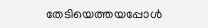തേടിയെത്തയപ്പോൾ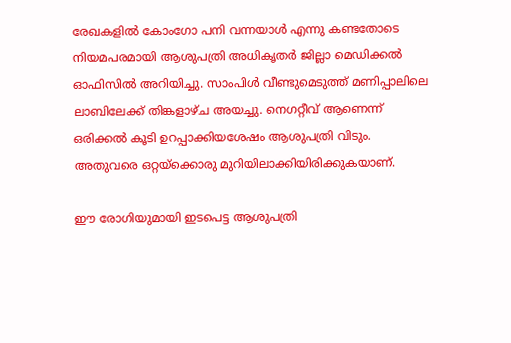രേഖകളിൽ കോംഗോ പനി വന്നയാൾ എന്നു കണ്ടതോടെ നിയമപരമായി ആശുപത്രി അധികൃതർ ജില്ലാ മെഡിക്കൽ ഓഫിസിൽ അറിയിച്ചു. സാംപിൾ വീണ്ടുമെടുത്ത് മണിപ്പാലിലെ ലാബിലേക്ക് തിങ്കളാഴ്ച അയച്ചു. നെഗറ്റീവ് ആണെന്ന് ഒരിക്കൽ കൂടി ഉറപ്പാക്കിയശേഷം ആശുപത്രി വിടും. അതുവരെ ഒറ്റയ്ക്കൊരു മുറിയിലാക്കിയിരിക്കുകയാണ്.

ഈ രോഗിയുമായി ഇടപെട്ട ആശുപത്രി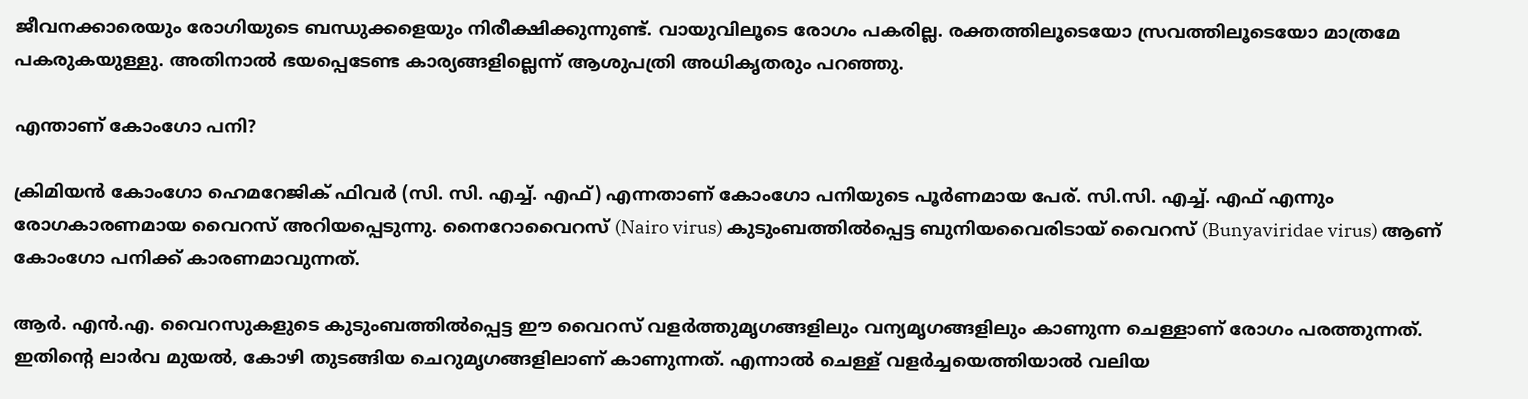ജീവനക്കാരെയും രോഗിയുടെ ബന്ധുക്കളെയും നിരീക്ഷിക്കുന്നുണ്ട്. വായുവിലൂടെ രോഗം പകരില്ല. രക്തത്തിലൂടെയോ സ്രവത്തിലൂടെയോ മാത്രമേ പകരുകയുള്ളു. അതിനാൽ ഭയപ്പെടേണ്ട കാര്യങ്ങളില്ലെന്ന് ആശുപത്രി അധികൃതരും പറഞ്ഞു.

എന്താണ് കോംഗോ പനി?

ക്രിമിയന്‍ കോംഗോ ഹെമറേജിക് ഫിവര്‍ (സി. സി. എച്ച്. എഫ്) എന്നതാണ് കോംഗോ പനിയുടെ പൂര്‍ണമായ പേര്. സി.സി. എച്ച്. എഫ് എന്നും രോഗകാരണമായ വൈറസ് അറിയപ്പെടുന്നു. നൈറോവൈറസ് (Nairo virus) കുടുംബത്തില്‍പ്പെട്ട ബുനിയവൈരിടായ് വൈറസ് (Bunyaviridae virus) ആണ് കോംഗോ പനിക്ക് കാരണമാവുന്നത്.

ആര്‍. എന്‍.എ. വൈറസുകളുടെ കുടുംബത്തില്‍പ്പെട്ട ഈ വൈറസ് വളര്‍ത്തുമൃഗങ്ങളിലും വന്യമൃഗങ്ങളിലും കാണുന്ന ചെള്ളാണ് രോഗം പരത്തുന്നത്. ഇതിന്റെ ലാര്‍വ മുയല്‍, കോഴി തുടങ്ങിയ ചെറുമൃഗങ്ങളിലാണ് കാണുന്നത്. എന്നാല്‍ ചെള്ള് വളര്‍ച്ചയെത്തിയാല്‍ വലിയ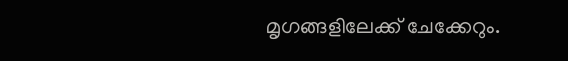മൃഗങ്ങളിലേക്ക് ചേക്കേറും.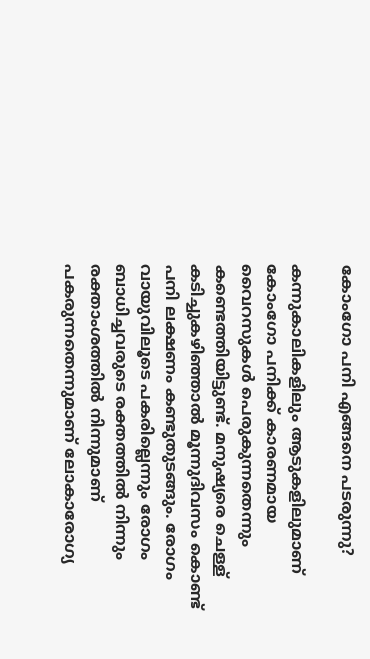കോംഗോ പനി എങ്ങനെ പടരുന്നു?

കന്നുകാലികളിലും ആടുകളിലുമാണ് കോംഗോ പനിക്ക് കാരണമായ വൈറസുകള്‍ പെരുകുന്നതെന്നും കണ്ടെത്തിയിട്ടുണ്ട്. മനുഷ്യരെ ചെള്ള് കടിച്ചുകഴിഞ്ഞാല്‍ മൂന്നുദിവസം കൊണ്ട് പനി ലക്ഷണം കണ്ടുതുടങ്ങും. രോഗം വായുവിലൂടെ പകരില്ലെന്നും രോഗം ബാധിച്ചവരുടെ രക്തത്തില്‍ നിന്നും രക്താംശത്തില്‍ നിന്നുമാണ് പകരുന്നതെന്നുമാണ് ലോകാരോഗ്യ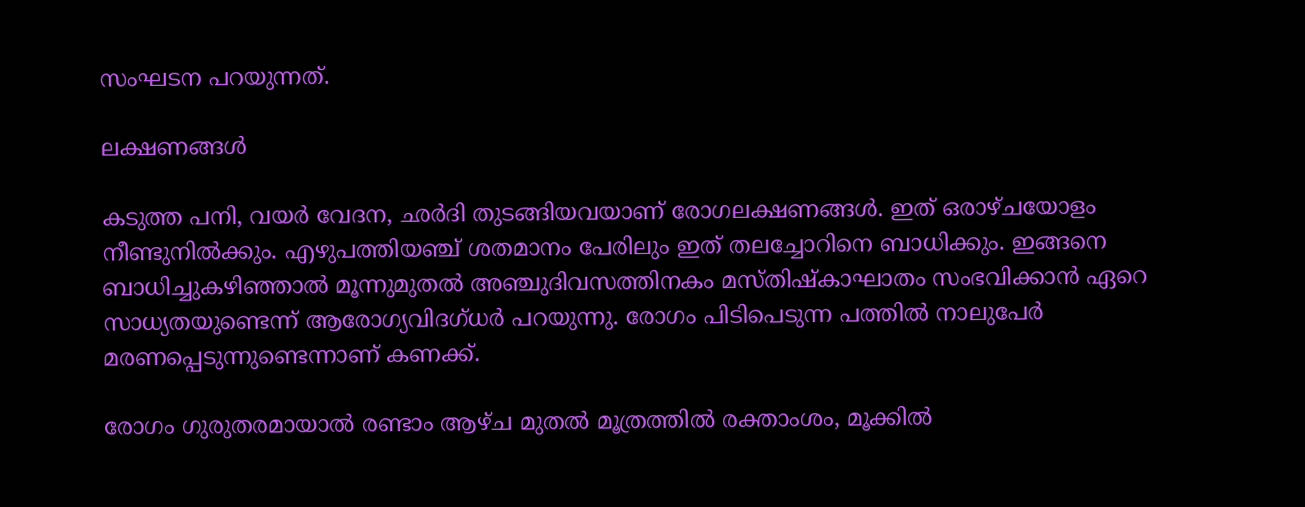സംഘടന പറയുന്നത്.

ലക്ഷണങ്ങള്‍

കടുത്ത പനി, വയര്‍ വേദന, ഛര്‍ദി തുടങ്ങിയവയാണ് രോഗലക്ഷണങ്ങള്‍. ഇത് ഒരാഴ്ചയോളം നീണ്ടുനില്‍ക്കും. എഴുപത്തിയഞ്ച് ശതമാനം പേരിലും ഇത് തലച്ചോറിനെ ബാധിക്കും. ഇങ്ങനെ ബാധിച്ചുകഴിഞ്ഞാല്‍ മൂന്നുമുതല്‍ അഞ്ചുദിവസത്തിനകം മസ്തിഷ്‌കാഘാതം സംഭവിക്കാന്‍ ഏറെ സാധ്യതയുണ്ടെന്ന് ആരോഗ്യവിദഗ്ധര്‍ പറയുന്നു. രോഗം പിടിപെടുന്ന പത്തില്‍ നാലുപേര്‍ മരണപ്പെടുന്നുണ്ടെന്നാണ് കണക്ക്.

രോഗം ഗുരുതരമായാല്‍ രണ്ടാം ആഴ്ച മുതല്‍ മൂത്രത്തില്‍ രക്താംശം, മൂക്കില്‍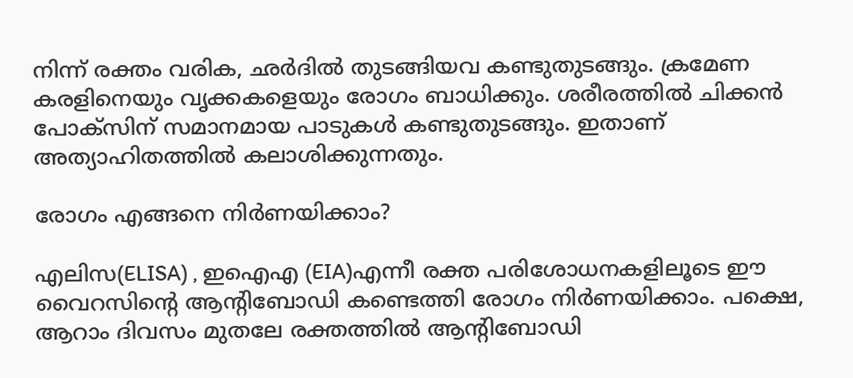നിന്ന് രക്തം വരിക, ഛര്‍ദില്‍ തുടങ്ങിയവ കണ്ടുതുടങ്ങും. ക്രമേണ കരളിനെയും വൃക്കകളെയും രോഗം ബാധിക്കും. ശരീരത്തില്‍ ചിക്കന്‍ പോക്സിന് സമാനമായ പാടുകള്‍ കണ്ടുതുടങ്ങും. ഇതാണ് അത്യാഹിതത്തില്‍ കലാശിക്കുന്നതും.

രോഗം എങ്ങനെ നിര്‍ണയിക്കാം?

എലിസ(ELISA) , ഇഐഎ (EIA)എന്നീ രക്ത പരിശോധനകളിലൂടെ ഈ വൈറസിന്റെ ആന്റിബോഡി കണ്ടെത്തി രോഗം നിര്‍ണയിക്കാം. പക്ഷെ, ആറാം ദിവസം മുതലേ രക്തത്തില്‍ ആന്റിബോഡി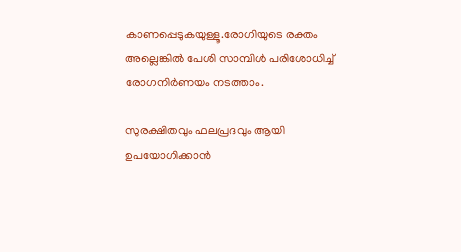കാണപ്പെടുകയുള്ളൂ.രോഗിയുടെ രക്തം അല്ലെങ്കില്‍ പേശി സാമ്പിള്‍ പരിശോധിച്ച് രോഗനിര്‍ണയം നടത്താം.

സുരക്ഷിതവും ഫലപ്രദവും ആയി ഉപയോഗിക്കാന്‍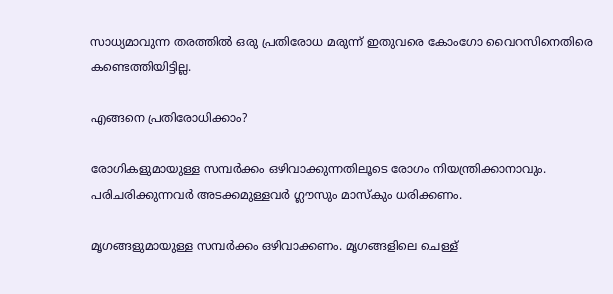സാധ്യമാവുന്ന തരത്തില്‍ ഒരു പ്രതിരോധ മരുന്ന് ഇതുവരെ കോംഗോ വൈറസിനെതിരെ കണ്ടെത്തിയിട്ടില്ല.

എങ്ങനെ പ്രതിരോധിക്കാം?

രോഗികളുമായുള്ള സമ്പര്‍ക്കം ഒഴിവാക്കുന്നതിലൂടെ രോഗം നിയന്ത്രിക്കാനാവും. പരിചരിക്കുന്നവര്‍ അടക്കമുള്ളവര്‍ ഗ്ലൗസും മാസ്‌കും ധരിക്കണം.

മൃഗങ്ങളുമായുള്ള സമ്പര്‍ക്കം ഒഴിവാക്കണം. മൃഗങ്ങളിലെ ചെള്ള്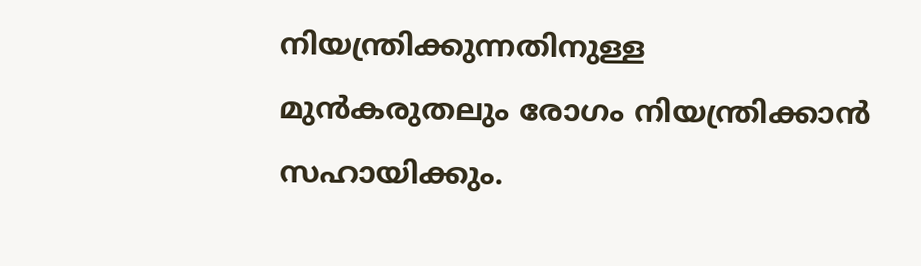നിയന്ത്രിക്കുന്നതിനുള്ള മുന്‍കരുതലും രോഗം നിയന്ത്രിക്കാന്‍ സഹായിക്കും.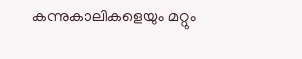കന്നുകാലികളെയും മറ്റും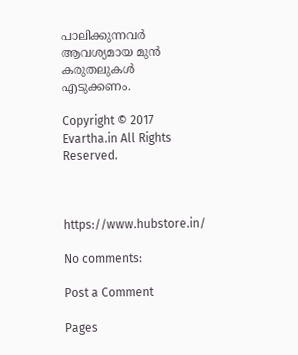പാലിക്കുന്നവര്‍ ആവശ്യമായ മുന്‍ കരുതലുകള്‍ എടുക്കണം.

Copyright © 2017 Evartha.in All Rights Reserved.



https://www.hubstore.in/

No comments:

Post a Comment

Pages